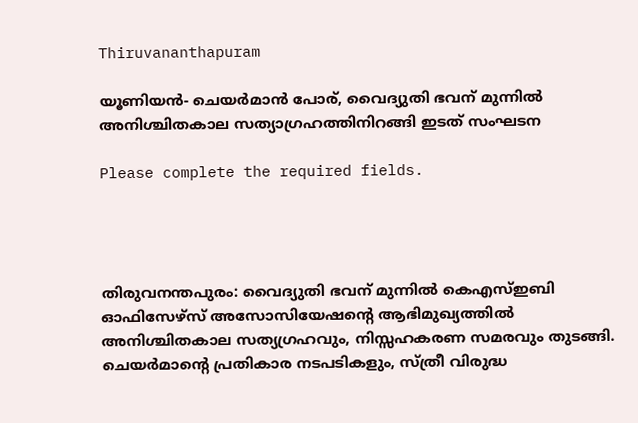Thiruvananthapuram

യൂണിയൻ- ചെയർമാൻ പോര്, വൈദ്യുതി ഭവന് മുന്നില്‍ അനിശ്ചിതകാല സത്യാഗ്രഹത്തിനിറങ്ങി ഇടത് സംഘടന

Please complete the required fields.




തിരുവനന്തപുരം: വൈദ്യുതി ഭവന് മുന്നില്‍ കെഎസ്ഇബി ഓഫിസേഴ്സ് അസോസിയേഷന്‍റെ ആഭിമുഖ്യത്തില്‍ അനിശ്ചിതകാല സത്യഗ്രഹവും, നിസ്സഹകരണ സമരവും തുടങ്ങി. ചെയര്‍മാന്‍റെ പ്രതികാര നടപടികളും, സ്ത്രീ വിരുദ്ധ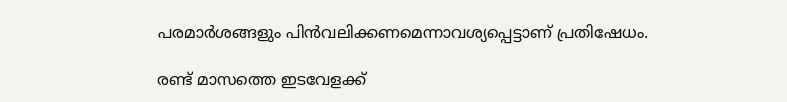പരമാര്‍ശങ്ങളും പിന്‍വലിക്കണമെന്നാവശ്യപ്പെട്ടാണ് പ്രതിഷേധം.

രണ്ട് മാസത്തെ ഇടവേളക്ക്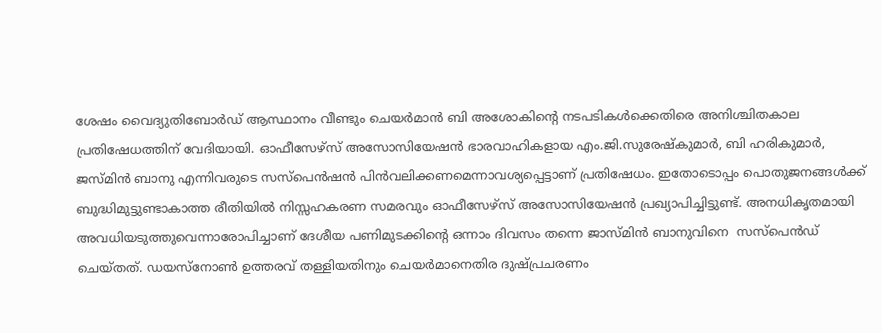ശേഷം വൈദ്യുതിബോര്‍ഡ് ആസ്ഥാനം വീണ്ടും ചെയര്‍മാന്‍ ബി അശോകിന്‍റെ നടപടികള്‍ക്കെതിരെ അനിശ്ചിതകാല പ്രതിഷേധത്തിന് വേദിയായി. ഓഫീസേഴ്സ് അസോസിയേഷന്‍ ഭാരവാഹികളായ എം.ജി.സുരേഷ്കുമാര്‍, ബി ഹരികുമാര്‍, ജസ്മിന്‍ ബാനു എന്നിവരുടെ സസ്പെന്‍ഷന്‍ പിന്‍വലിക്കണമെന്നാവശ്യപ്പെട്ടാണ് പ്രതിഷേധം. ഇതോടൊപ്പം പൊതുജനങ്ങള്‍ക്ക് ബുദ്ധിമുട്ടുണ്ടാകാത്ത രീതിയില്‍ നിസ്സഹകരണ സമരവും ഓഫീസേഴ്സ് അസോസിയേഷന്‍ പ്രഖ്യാപിച്ചിട്ടുണ്ട്. അനധികൃതമായി അവധിയടുത്തുവെന്നാരോപിച്ചാണ് ദേശീയ പണിമുടക്കിന്‍റെ ഒന്നാം ദിവസം തന്നെ ജാസ്മിന്‍ ബാനുവിനെ  സസ്പെന്‍ഡ് ചെയ്തത്. ഡയസ്നോണ്‍ ഉത്തരവ് തള്ളിയതിനും ചെയര്‍മാനെതിര ദുഷ്പ്രചരണം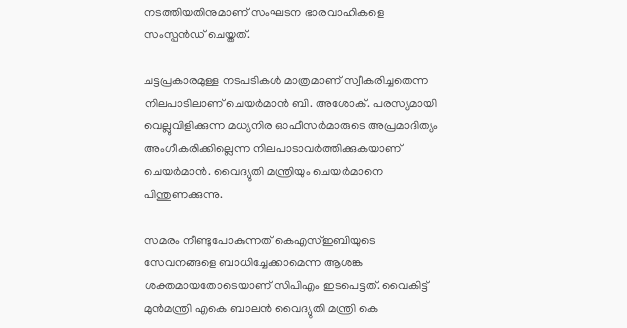നടത്തിയതിനുമാണ് സംഘടന ഭാരവാഹികളെ സംസ്പന്‍ഡ് ചെയ്തത്.

ചട്ടപ്രകാരമുള്ള നടപടികള്‍ മാത്രമാണ് സ്വീകരിച്ചതെന്ന നിലപാടിലാണ് ചെയര്‍മാന്‍ ബി. അശോക്. പരസ്യമായി വെല്ലുവിളിക്കുന്ന മധ്യനിര ഓഫീസര്‍മാരുടെ അപ്രമാദിത്യം അംഗീകരിക്കില്ലെന്ന നിലപാടാവർത്തിക്കുകയാണ് ചെയര്‍മാൻ. വൈദ്യുതി മന്ത്രിയും ചെയര്‍മാനെ പിന്തുണക്കുന്നു.

സമരം നീണ്ടുപോകുന്നത് കെഎസ്ഇബിയുടെ സേവനങ്ങളെ ബാധിച്ചേക്കാമെന്ന ആശങ്ക ശക്തമായതോടെയാണ് സിപിഎം ഇടപെട്ടത്. വൈകിട്ട് മുന്‍മന്ത്രി എകെ ബാലന്‍ വൈദ്യുതി മന്ത്രി കെ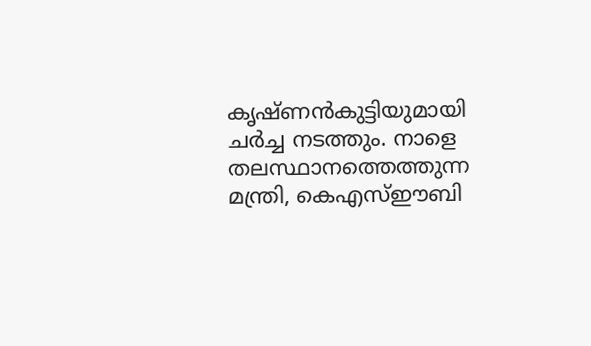കൃഷ്ണന്‍കുട്ടിയുമായി ചര്‍ച്ച നടത്തും. നാളെ തലസ്ഥാനത്തെത്തുന്ന മന്ത്രി, കെഎസ്ഈബി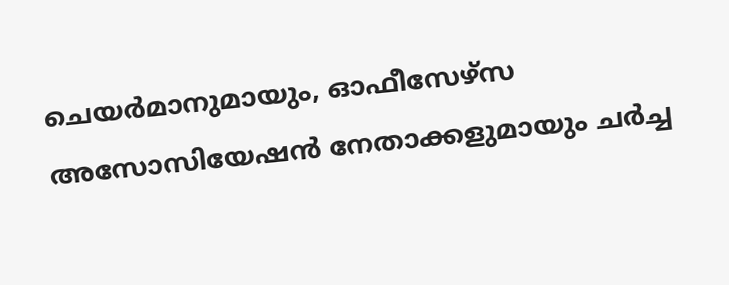ചെയര്‍മാനുമായും, ഓഫീസേഴ്സ അസോസിയേഷന്‍ നേതാക്കളുമായും ചര്‍ച്ച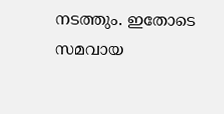നടത്തും. ഇതോടെ സമവായ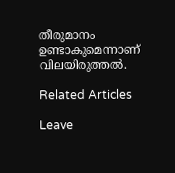തീരുമാനം ഉണ്ടാകുമെന്നാണ് വിലയിരുത്തല്‍.

Related Articles

Leave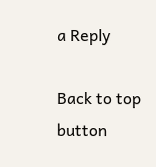a Reply

Back to top button